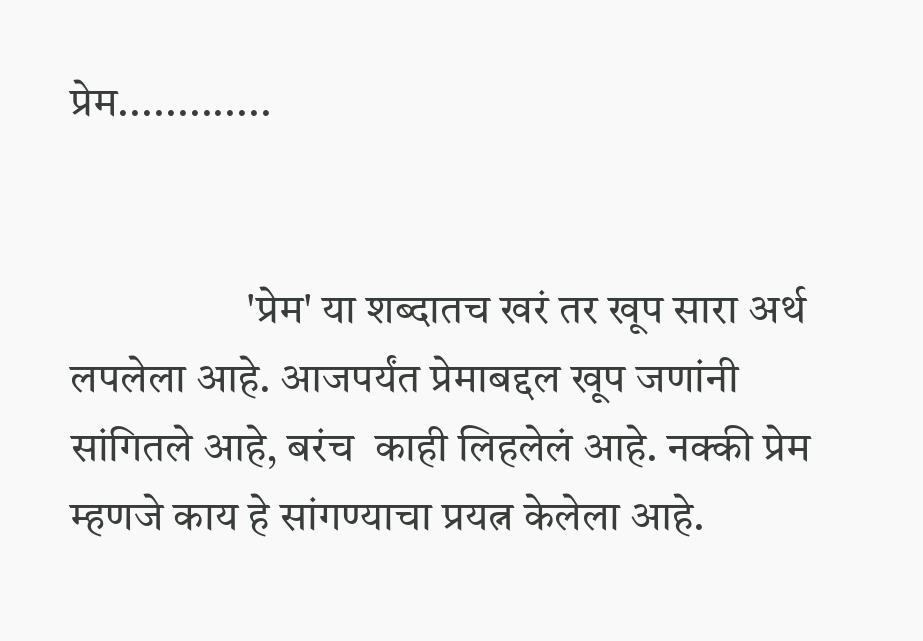प्रेम.............


                    'प्रेम' या शब्दातच खरं तर खूप सारा अर्थ लपलेला आहे. आजपर्यंत प्रेमाबद्दल खूप जणांनी सांगितले आहे, बरंच  काही लिहलेलं आहे. नक्की प्रेम म्हणजे काय हे सांगण्याचा प्रयत्न केलेला आहे.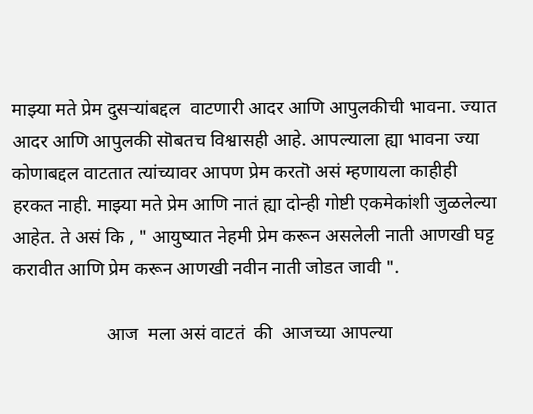माझ्या मते प्रेम दुसऱ्यांबद्दल  वाटणारी आदर आणि आपुलकीची भावना. ज्यात आदर आणि आपुलकी सॊबतच विश्वासही आहे. आपल्याला ह्या भावना ज्या कोणाबद्दल वाटतात त्यांच्यावर आपण प्रेम करतॊ असं म्हणायला काहीही हरकत नाही. माझ्या मते प्रेम आणि नातं ह्या दोन्ही गोष्टी एकमेकांशी जुळलेल्या आहेत. ते असं कि , " आयुष्यात नेहमी प्रेम करून असलेली नाती आणखी घट्ट करावीत आणि प्रेम करून आणखी नवीन नाती जोडत जावी ".

                    आज  मला असं वाटतं  की  आजच्या आपल्या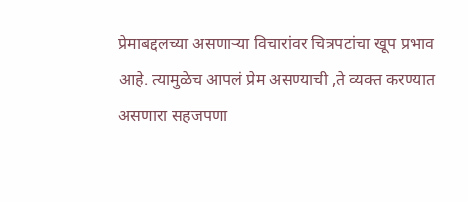प्रेमाबद्दलच्या असणाऱ्या विचारांवर चित्रपटांचा खूप प्रभाव आहे. त्यामुळेच आपलं प्रेम असण्याची ,ते व्यक्त करण्यात असणारा सहजपणा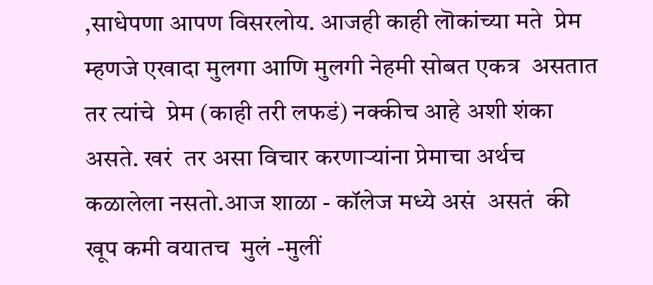,साधेपणा आपण विसरलोय. आजही काही लॊकांच्या मते  प्रेम म्हणजे एखादा मुलगा आणि मुलगी नेहमी सोबत एकत्र  असतात तर त्यांचे  प्रेम (काही तरी लफडं) नक्कीच आहे अशी शंका असते. खरं  तर असा विचार करणाऱ्यांना प्रेमाचा अर्थच कळालेला नसतो.आज शाळा - कॉलेज मध्ये असं  असतं  की  खूप कमी वयातच  मुलं -मुलीं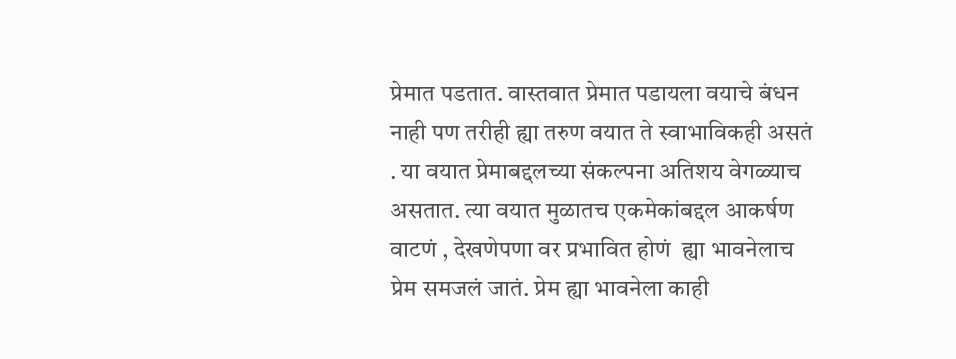प्रेमात पडतात. वास्तवात प्रेमात पडायला वयाचे बंधन नाही पण तरीही ह्या तरुण वयात ते स्वाभाविकही असतं . या वयात प्रेमाबद्दलच्या संकल्पना अतिशय वेगळ्याच असतात. त्या वयात मुळातच एकमेकांबद्दल आकर्षण वाटणं , देखणेपणा वर प्रभावित होणं  ह्या भावनेलाच प्रेम समजलं जातं. प्रेम ह्या भावनेला काही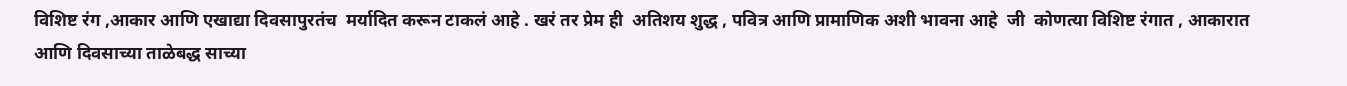विशिष्ट रंग ,आकार आणि एखाद्या दिवसापुरतंच  मर्यादित करून टाकलं आहे . खरं तर प्रेम ही  अतिशय शुद्ध , पवित्र आणि प्रामाणिक अशी भावना आहे  जी  कोणत्या विशिष्ट रंगात , आकारात  आणि दिवसाच्या ताळेबद्ध साच्या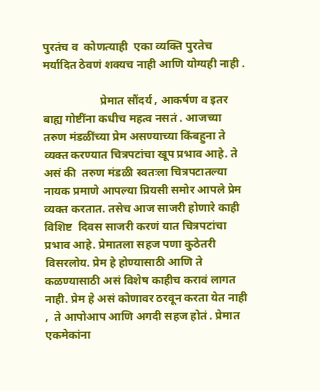पुरतंच व  कोणत्याही  एका व्यक्ति पुरतेच मर्यादित ठेवणं शक्यच नाही आणि योग्यही नाही .

                    प्रेमात सौंदर्य , आकर्षण व इतर  बाह्य गोष्टींना कधीच महत्व नसतं . आजच्या  तरुण मंडळींच्या प्रेम असण्याच्या किंबहुना ते व्यक्त करण्यात चित्रपटांचा खूप प्रभाव आहे. ते असं की  तरुण मंडळी स्वतःला चित्रपटातल्या  नायक प्रमाणे आपल्या प्रियसी समोर आपले प्रेम व्यक्त करतात. तसेच आज साजरी होणारे काही विशिष्ट  दिवस साजरी करणं यात चित्रपटांचा प्रभाव आहे. प्रेमातला सहज पणा कुठेतरी विसरलोय. प्रेम हे होण्यासाठी आणि ते कळण्यासाठी असं विशेष काहीच करावं लागत नाही. प्रेम हे असं कोणावर ठरवून करता येत नाही ,  ते आपोआप आणि अगदी सहज होतं . प्रेमात एकमेकांना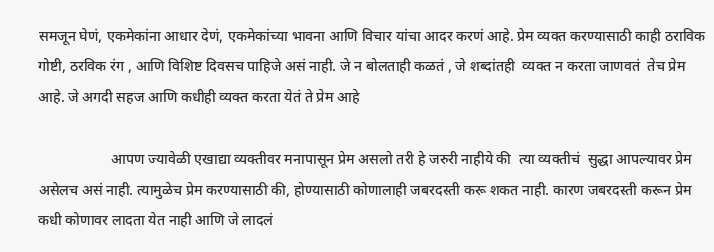समजून घेणं, एकमेकांना आधार देणं, एकमेकांच्या भावना आणि विचार यांचा आदर करणं आहे. प्रेम व्यक्त करण्यासाठी काही ठराविक गोष्टी, ठरविक रंग , आणि विशिष्ट दिवसच पाहिजे असं नाही. जे न बोलताही कळतं , जे शब्दांतही  व्यक्त न करता जाणवतं  तेच प्रेम आहे. जे अगदी सहज आणि कधीही व्यक्त करता येतं ते प्रेम आहे

                    आपण ज्यावेळी एखाद्या व्यक्तीवर मनापासून प्रेम असलो तरी हे जरुरी नाहीये की  त्या व्यक्तीचं  सुद्धा आपल्यावर प्रेम असेलच असं नाही. त्यामुळेच प्रेम करण्यासाठी की, होण्यासाठी कोणालाही जबरदस्ती करू शकत नाही. कारण जबरदस्ती करून प्रेम कधी कोणावर लादता येत नाही आणि जे लादलं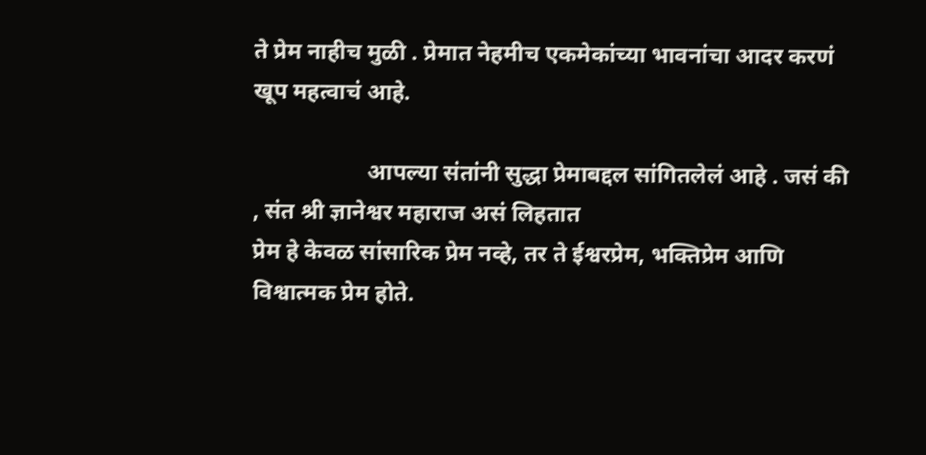ते प्रेम नाहीच मुळी . प्रेमात नेहमीच एकमेकांच्या भावनांचा आदर करणं खूप महत्वाचं आहे.

                    आपल्या संतांनी सुद्धा प्रेमाबद्दल सांगितलेलं आहे . जसं की , संत श्री ज्ञानेश्वर महाराज असं लिहतात
प्रेम हे केवळ सांसारिक प्रेम नव्हे, तर ते ईश्वरप्रेम, भक्तिप्रेम आणि विश्वात्मक प्रेम होते.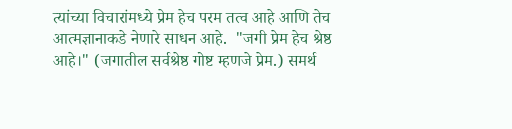त्यांच्या विचारांमध्ये प्रेम हेच परम तत्व आहे आणि तेच आत्मज्ञानाकडे नेणारे साधन आहे.  "जगी प्रेम हेच श्रेष्ठ आहे।" (जगातील सर्वश्रेष्ठ गोष्ट म्हणजे प्रेम.) समर्थ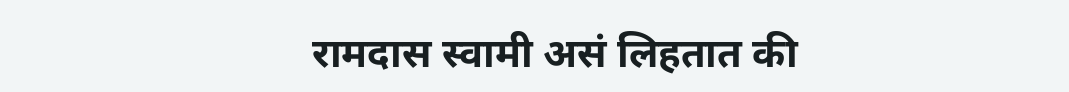रामदास स्वामी असं लिहतात की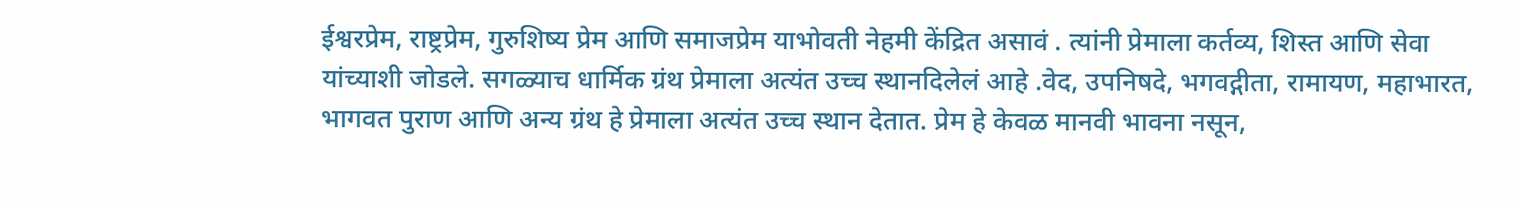ईश्वरप्रेम, राष्ट्रप्रेम, गुरुशिष्य प्रेम आणि समाजप्रेम याभोवती नेहमी केंद्रित असावं . त्यांनी प्रेमाला कर्तव्य, शिस्त आणि सेवा यांच्याशी जोडले. सगळ्याच धार्मिक ग्रंथ प्रेमाला अत्यंत उच्च स्थानदिलेलं आहे .वेद, उपनिषदे, भगवद्गीता, रामायण, महाभारत, भागवत पुराण आणि अन्य ग्रंथ हे प्रेमाला अत्यंत उच्च स्थान देतात. प्रेम हे केवळ मानवी भावना नसून,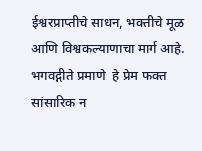ईश्वरप्राप्तीचे साधन, भक्तीचे मूळ आणि विश्वकल्याणाचा मार्ग आहे. भगवद्गीते प्रमाणे  हे प्रेम फक्त सांसारिक न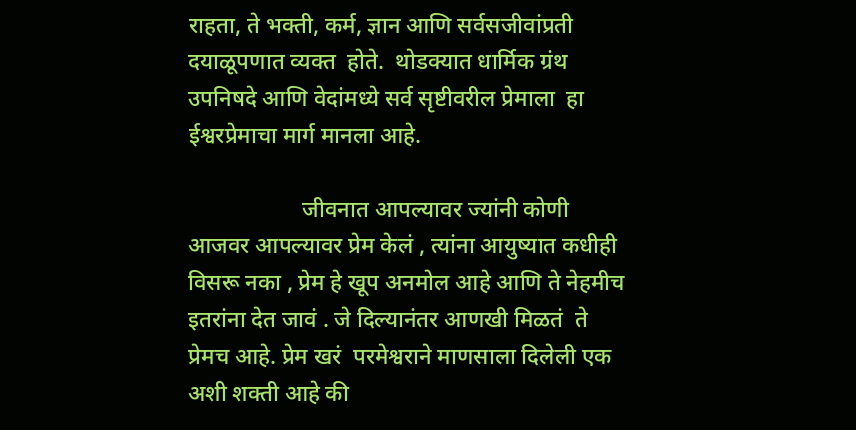राहता, ते भक्ती, कर्म, ज्ञान आणि सर्वसजीवांप्रती दयाळूपणात व्यक्त  होते.  थोडक्यात धार्मिक ग्रंथ उपनिषदे आणि वेदांमध्ये सर्व सृष्टीवरील प्रेमाला  हा ईश्वरप्रेमाचा मार्ग मानला आहे.

                    जीवनात आपल्यावर ज्यांनी कोणी आजवर आपल्यावर प्रेम केलं , त्यांना आयुष्यात कधीही विसरू नका , प्रेम हे खूप अनमोल आहे आणि ते नेहमीच इतरांना देत जावं . जे दिल्यानंतर आणखी मिळतं  ते प्रेमच आहे. प्रेम खरं  परमेश्वराने माणसाला दिलेली एक अशी शक्ती आहे की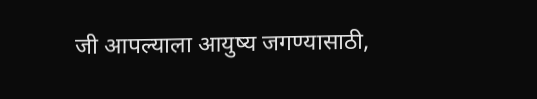जी आपल्याला आयुष्य जगण्यासाठी,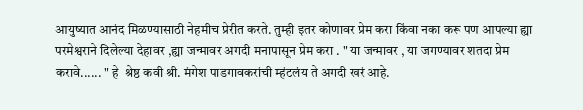आयुष्यात आनंद मिळण्यासाठी नेहमीच प्रेरीत करते. तुम्ही इतर कोणावर प्रेम करा किंवा नका करू पण आपल्या ह्या परमेश्वराने दिलेल्या देहावर ,ह्या जन्मावर अगदी मनापासून प्रेम करा . " या जन्मावर , या जगण्यावर शतदा प्रेम करावे...... " हे  श्रेष्ठ कवी श्री. मंगेश पाडगावकरांची म्हंटलंय ते अगदी खरं आहे.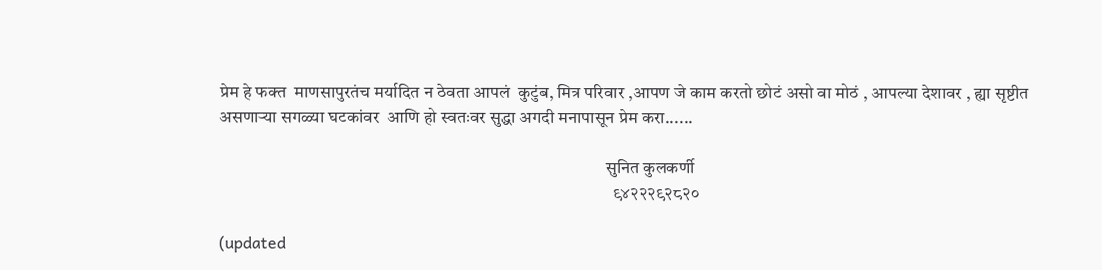प्रेम हे फक्त  माणसापुरतंच मर्यादित न ठेवता आपलं  कुटुंब, मित्र परिवार ,आपण जे काम करतो छोटं असो वा मोठं , आपल्या देशावर , ह्या सृष्टीत असणाऱ्या सगळ्या घटकांवर  आणि हो स्वतःवर सुद्धा अगदी मनापासून प्रेम करा......

                                                                                                              सुनित कुलकर्णी
                                                                                                                ९४२२२९२८२०

(updated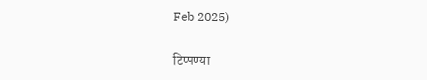Feb 2025)

टिप्पण्या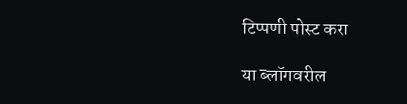टिप्पणी पोस्ट करा

या ब्लॉगवरील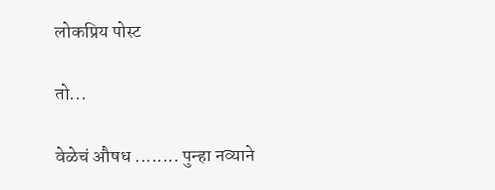लोकप्रिय पोस्ट

तो...

वेळेचं औषध ........ पुन्हा नव्याने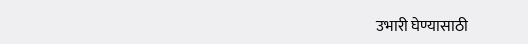उभारी घेण्यासाठी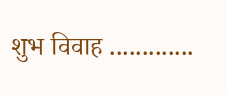शुभ विवाह .............